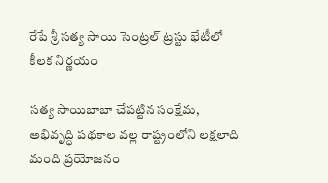రేపే శ్రీ సత్య సాయి సెంట్రల్ ట్రస్టు భేటీలో కీలక నిర్ణయం

సత్య సాయిబాబా చేపట్టిన సంక్షేమ, అభివృద్ధి పథకాల వల్ల రాష్ట్రంలోని లక్షలాది మంది ప్రయోజనం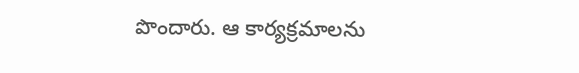పొందారు. ఆ కార్యక్రమాలను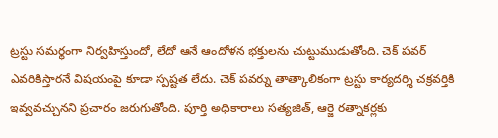ట్రస్టు సమర్థంగా నిర్వహిస్తుందో, లేదో ఆనే ఆందోళన భక్తులను చుట్టుముడుతోంది. చెక్ పవర్ ఎవరికిస్తారనే విషయంపై కూడా స్పష్టత లేదు. చెక్ పవర్ను తాత్కాలికంగా ట్రస్టు కార్యదర్శి చక్రవర్తికి ఇవ్వవచ్చునని ప్రచారం జరుగుతోంది. పూర్తి అధికారాలు సత్యజిత్, ఆర్జె రత్నాకర్లకు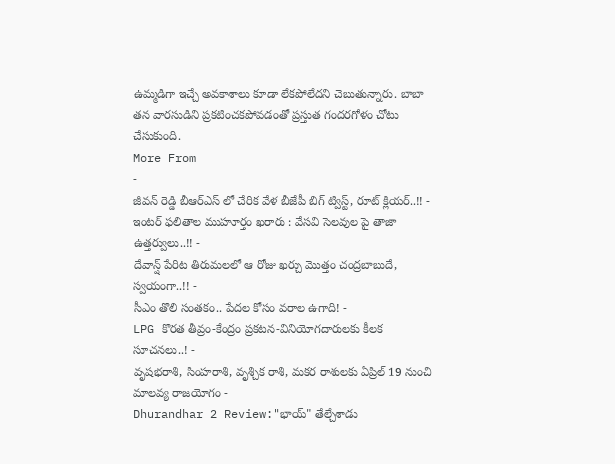ఉమ్మడిగా ఇచ్చే అవకాశాలు కూడా లేకపోలేదని చెబుతున్నారు. బాబా తన వారసుడిని ప్రకటించకపోవడంతో ప్రస్తుత గందరగోళం చోటు చేసుకుంది.
More From
-
జీవన్ రెడ్డి బీఆర్ఎస్ లో చేరిక వేళ బీజేపీ బిగ్ ట్విస్ట్, రూట్ క్లియర్..!! -
ఇంటర్ ఫలితాల ముహూర్తం ఖరారు : వేసవి సెలవుల పై తాజా ఉత్తర్వులు..!! -
దేవాన్ష్ పేరిట తిరుమలలో ఆ రోజు ఖర్చు మొత్తం చంద్రబాబుదే, స్వయంగా..!! -
సీఎం తొలి సంతకం.. పేదల కోసం వరాల ఉగాది! -
LPG కొరత తీవ్రం-కేంద్రం ప్రకటన-వినియోగదారులకు కీలక సూచనలు..! -
వృషభరాశి, సింహరాశి, వృశ్చిక రాశి, మకర రాశులకు ఏప్రిల్ 19 నుంచి మాలవ్య రాజయోగం -
Dhurandhar 2 Review:"భాయ్" తేల్చేశాడు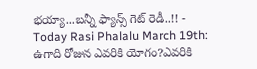భయ్యా...బన్నీ ఫ్యాన్స్ గెట్ రెడీ..!! -
Today Rasi Phalalu March 19th: ఉగాది రోజున ఎవరికి యోగం?ఎవరికి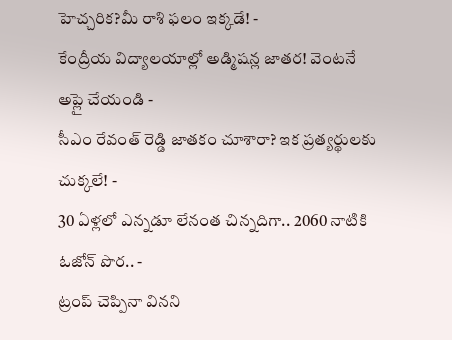హెచ్చరిక?మీ రాశి ఫలం ఇక్కడే! -
కేంద్రీయ విద్యాలయాల్లో అడ్మిషన్ల జాతర! వెంటనే అప్లై చేయండి -
సీఎం రేవంత్ రెడ్డి జాతకం చూశారా? ఇక ప్రత్యర్థులకు చుక్కలే! -
30 ఏళ్లలో ఎన్నడూ లేనంత చిన్నదిగా.. 2060 నాటికి ఓజోన్ పొర.. -
ట్రంప్ చెప్పినా వినని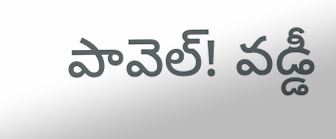పావెల్! వడ్డీ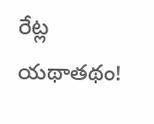రేట్ల యథాతథం!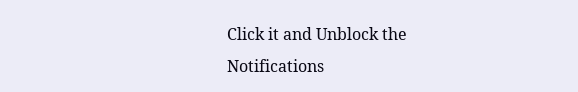Click it and Unblock the Notifications